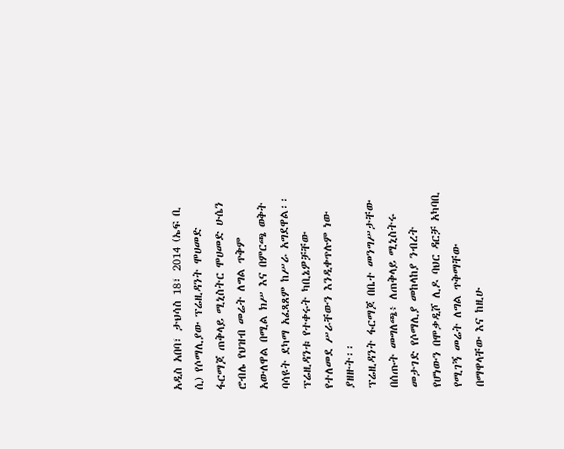አዲስ አበባ፣ ታህሳስ 18፣ 2014 (ኤፍ ቢ ሲ) የሶማሊያው ፕሬዚዳንት ሞሀመድ ፋርማጆ ጠቅላይ ሚኒስትር ሞሀመድ ሁሴን ሮብሌ የህዝብ መሬት ለግል ጥቅም አውለዋል በሚል ክሥ እና በምርጫ ወቅት ባሳዩት ደካማ አፈጻጸም ከሥራ አግደዋል፡፡
ፕሬዚዳንቱ የተቀሩት ካቢኔዎቻቸው የተለመደ ሥራቸውን እንዲቀጥሉም ነው ያዘዙት፡፡
ፕሬዚዳንት ፋርማጆ በቤተ መንግሥታቸው በሰጡት መግለጫ፥ ለጠቅላይ ሚኒስትሩ መታገድ የሶማሊያ መከላከያ ንብረት የሆነውን በሞቃዲሾ ሊዶ ባህር ዳርቻ አካባቢ የሚገኝ መሬት ለግል ጥቅማቸው በማዋላቸው እና ከዚሁ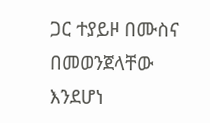ጋር ተያይዞ በሙስና በመወንጀላቸው እንደሆነ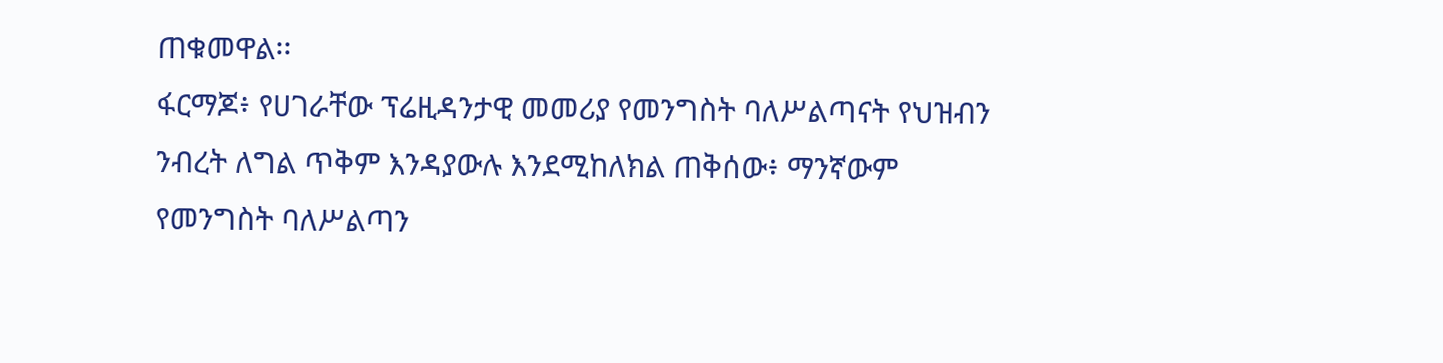ጠቁመዋል፡፡
ፋርማጆ፥ የሀገራቸው ፕሬዚዳንታዊ መመሪያ የመንግስት ባለሥልጣናት የህዝብን ንብረት ለግል ጥቅም እንዳያውሉ እንደሚከለክል ጠቅሰው፥ ማንኛውም የመንግስት ባለሥልጣን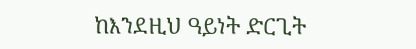ከእንደዚህ ዓይነት ድርጊት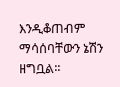እንዲቆጠብም ማሳሰባቸውን ኔሽን ዘግቧል፡፡